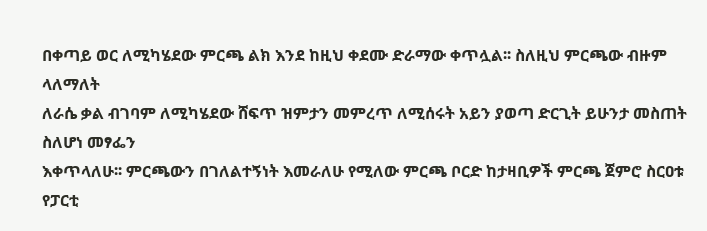በቀጣይ ወር ለሚካሄደው ምርጫ ልክ እንደ ከዚህ ቀደሙ ድራማው ቀጥሏል፡፡ ስለዚህ ምርጫው ብዙም ላለማለት
ለራሴ ቃል ብገባም ለሚካሄደው ሸፍጥ ዝምታን መምረጥ ለሚሰሩት አይን ያወጣ ድርጊት ይሁንታ መስጠት ስለሆነ መፃፌን
እቀጥላለሁ፡፡ ምርጫውን በገለልተኝነት እመራለሁ የሚለው ምርጫ ቦርድ ከታዛቢዎች ምርጫ ጀምሮ ስርዐቱ የፓርቲ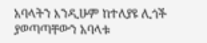አባላትን እንዲሁም ከተለያዩ ሊጎች ያወጣጣቸውን አባላቱ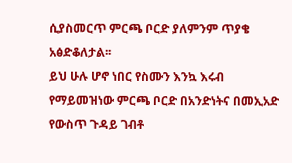ሲያስመርጥ ምርጫ ቦርድ ያለምንም ጥያቄ አፅድቆለታል፡፡
ይህ ሁሉ ሆኖ ነበር የስሙን እንኳ እሩብ የማይመዝነው ምርጫ ቦርድ በአንድነትና በመኢአድ የውስጥ ጉዳይ ገብቶ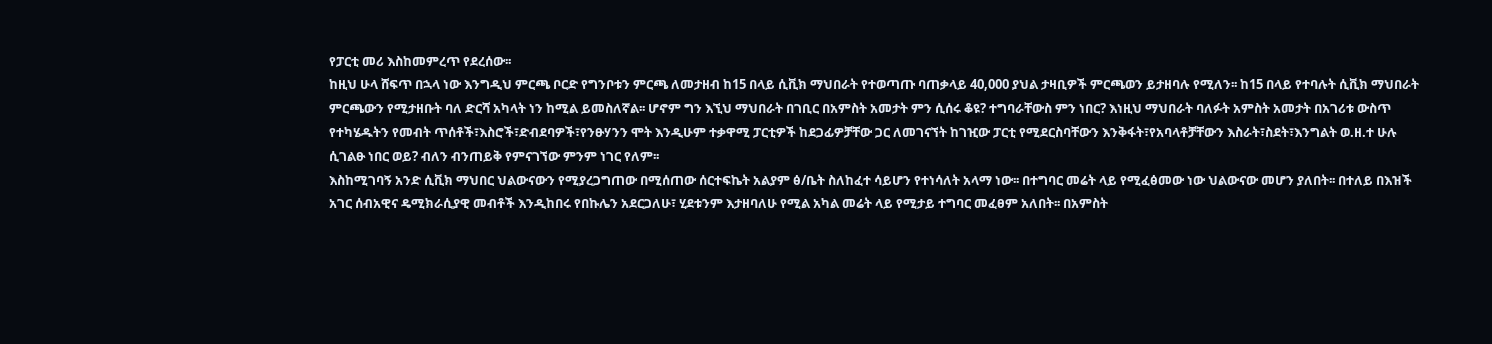የፓርቲ መሪ እስከመምረጥ የደረሰው፡፡
ከዚህ ሁላ ሸፍጥ በኋላ ነው እንግዲህ ምርጫ ቦርድ የግንቦቱን ምርጫ ለመታዘብ ከ15 በላይ ሲቪክ ማህበራት የተወጣጡ ባጠቃላይ 40,000 ያህል ታዛቢዎች ምርጫወን ይታዘባሉ የሚለን፡፡ ከ15 በላይ የተባሉት ሲቪክ ማህበራት ምርጫውን የሚታዘቡት ባለ ድርሻ አካላት ነን ከሚል ይመስለኛል፡፡ ሆኖም ግን እኚህ ማህበራት በገቢር በአምስት አመታት ምን ሲሰሩ ቆዩ? ተግባራቸውስ ምን ነበር? እነዚህ ማህበራት ባለፉት አምስት አመታት በአገሪቱ ውስጥ የተካሄዱትን የመብት ጥሰቶች፣እስሮች፣ድብደባዎች፣የንፁሃንን ሞት እንዲሁም ተቃዋሚ ፓርቲዎች ከደጋፊዎቻቸው ጋር ለመገናኘት ከገዢው ፓርቲ የሚደርስባቸውን እንቅፋት፣የአባላቶቻቸውን እስራት፣ስደት፣እንግልት ወ.ዘ.ተ ሁሉ ሲገልፁ ነበር ወይ? ብለን ብንጠይቅ የምናገኘው ምንም ነገር የለም፡፡
እስከሚገባኝ አንድ ሲቪክ ማህበር ህልውናውን የሚያረጋግጠው በሚሰጠው ሰርተፍኬት አልያም ፅ/ቤት ስለከፈተ ሳይሆን የተነሳለት አላማ ነው፡፡ በተግባር መሬት ላይ የሚፈፅመው ነው ህልውናው መሆን ያለበት፡፡ በተለይ በእዝች አገር ሰብአዊና ዴሚክራሲያዊ መብቶች እንዲከበሩ የበኩሌን አደርጋለሁ፣ ሂደቱንም እታዘባለሁ የሚል አካል መሬት ላይ የሚታይ ተግባር መፈፀም አለበት፡፡ በአምስት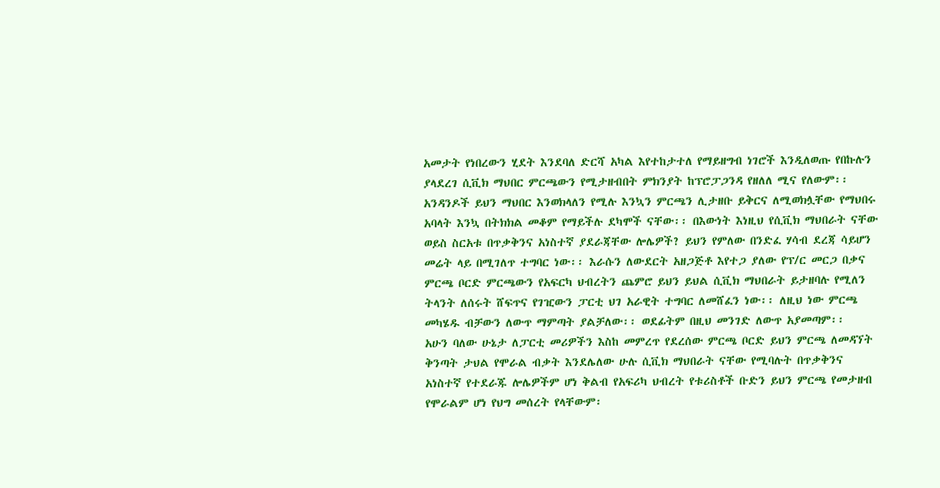አመታት የነበረውን ሂደት እንደባለ ድርሻ አካል እየተከታተለ የማይዘግብ ነገሮች እንዲለወጡ የበኩሉን ያላደረገ ሲቪክ ማህበር ምርጫውን የሚታዘብበት ምክንያት ከፕሮፓጋንዳ የዘለለ ሚና የለውም፡፡
አንዳንዶች ይህን ማህበር እንወክላለን የሚሉ እንኳን ምርጫን ሊታዘቡ ይቅርና ለሚወክሏቸው የማህበሩ አባላት እንኳ በትክክል መቆም የማይችሉ ደካሞች ናቸው፡፡ በእውነት እነዚህ የሲቪክ ማህበራት ናቸው ወይስ ስርአቱ በጥቃቅንና አነስተኛ ያደራጃቸው ሎሌዎች? ይህን የምለው በንድፈ ሃሳብ ደረጃ ሳይሆን መሬት ላይ በሚገለጥ ተግባር ነው፡፡ እራሱን ለውደርት አዘጋጅቶ እየተጋ ያለው የፕ/ር መርጋ በቃና ምርጫ ቦርድ ምርጫውን የአፍርካ ህብረትን ጨምሮ ይህን ይህል ሲቪክ ማህበራት ይታዘባሉ የሚለን ትላንት ለሰሩት ሸፍጥና የገዢውን ፓርቲ ህገ አራዊት ተግባር ለመሸፈን ነው፡፡ ለዚህ ነው ምርጫ መካሄዱ ብቻውን ለውጥ ማምጣት ያልቻለው፡፡ ወደፊትም በዚህ መንገድ ለውጥ አያመጣም፡፡
አሁን ባለው ሁኔታ ለፓርቲ መሪዎችን እስከ መምረጥ የደረሰው ምርጫ ቦርድ ይህን ምርጫ ለመዳኘት ቅንጣት ታህል የሞራል ብቃት እንደሌለው ሁሉ ሲቪክ ማህበራት ናቸው የሚባሉት በጥቃቅንና አነስተኛ የተደራጁ ሎሌዎችም ሆነ ቅልብ የአፍሪካ ህብረት የቱሪስቶች ቡድን ይህን ምርጫ የመታዘብ የሞራልም ሆነ የህግ መሰረት የላቸውም፡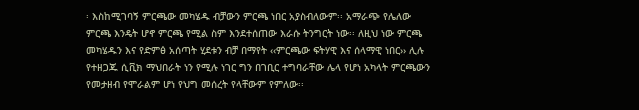፡ እስከሚገባኝ ምርጫው መካሄዱ ብቻውን ምርጫ ነበር አያስብለውም፡፡ አማራጭ የሌለው ምርጫ እንዴት ሆኖ ምርጫ የሚል ስም እንደተሰጠው እራሱ ትንግርት ነው፡፡ ለዚህ ነው ምርጫ መካሄዱን እና የድምፅ አሰጣት ሂደቱን ብቻ በማየት ‹‹ምርጫው ፍትሃዊ እና ሰላማዊ ነበር›› ሊሉ የተዘጋጁ ሲቪክ ማህበራት ነን የሚሉ ነገር ግን በገቢር ተግባራቸው ሌላ የሆነ አካላት ምርጫውን የመታዘብ የሞራልም ሆነ የህግ መሰረት የላቸውም የምለው፡፡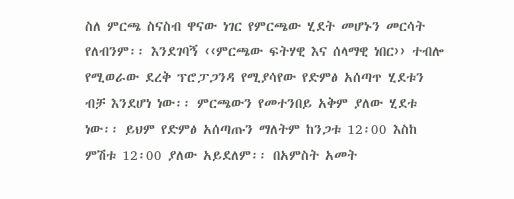ስለ ምርጫ ስናስብ ዋናው ነገር የምርጫው ሂደት መሆኑን መርሳት የለብንም፡፡ እንደገባኝ ‹‹ምርጫው ፍትሃዊ እና ሰላማዊ ነበር›› ተብሎ የሚወራው ደረቅ ፕሮፓጋንዳ የሚያሳየው የድምፅ አሰጣጥ ሂደቱን ብቻ እንደሆነ ነው፡፡ ምርጫውን የመተንበይ አቅም ያለው ሂደቱ ነው፡፡ ይህም የድምፅ አሰጣጡን ማለትም ከንጋቱ 12፡00 እስከ ምሽቱ 12፡00 ያለው አይደለም፡፡ በአምስት አመት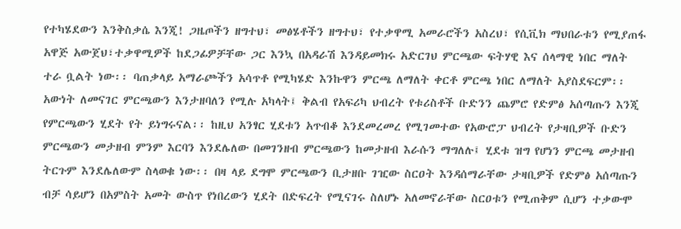የተካሄደውን እንቅስቃሴ እንጂ! ጋዜጦችን ዘግተህ፣ መፅሄቶችን ዘግተህ፣ የተቃዋሚ አመራሮችን አስረህ፣ የሲቪክ ማህበራቱን የሚያጠፋ አዋጅ አውጀህ፣ተቃዋሚዎች ከደጋፊዎቻቸው ጋር እንኳ በአዳራሽ እንዳይመክሩ አድርገህ ምርጫው ፍትሃዊ እና ሰላማዊ ነበር ማለት ተራ ቧልት ነው፡፡ ባጠቃላይ አማራጮችን አሳጥቶ የሚካሄድ እንኩዋን ምርጫ ለማለት ቀርቶ ምርጫ ነበር ለማለት አያስደፍርም፡፡
አውነት ለመናገር ምርጫውን እንታዘባለን የሚሉ አካላት፤ ቅልብ የአፍሪካ ህብረት የቱሪስቶች ቡድንን ጨምሮ የድምፅ አሰጣጡን እንጂ የምርጫውን ሂደት የት ይነግሩናል፡፡ ከዚህ አንፃር ሂደቱን አጥብቆ እንደመረመረ የሚገመተው የአውሮፓ ህብረት የታዛቢዎች ቡድን ምርጫውን መታዘብ ምንም እርባን እንደሌለው በመገንዘብ ምርጫውን ከመታዘብ እራሱን ማግለሉ፤ ሂደቱ ዝግ የሆነን ምርጫ መታዘብ ትርጉም እንደሌለውም ስላወቁ ነው፡፡ በዛ ላይ ደግሞ ምርጫውን ቢታዘቡ ገዢው ስርዐት እንዳሰማራቸው ታዛቢዎች የድምፅ አሰጣጡን ብቻ ሳይሆን በአምስት አመት ውስጥ የነበረውን ሂደት በድፍረት የሚናገሩ ስለሆኑ አለመኖራቸው ስርዐቱን የሚጠቅም ሲሆን ተቃውሞ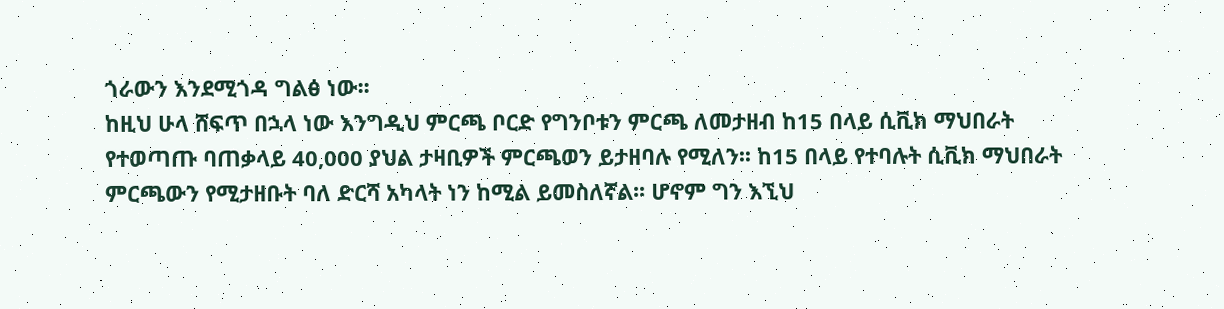ጎራውን እንደሚጎዳ ግልፅ ነው፡፡
ከዚህ ሁላ ሸፍጥ በኋላ ነው እንግዲህ ምርጫ ቦርድ የግንቦቱን ምርጫ ለመታዘብ ከ15 በላይ ሲቪክ ማህበራት የተወጣጡ ባጠቃላይ 40,000 ያህል ታዛቢዎች ምርጫወን ይታዘባሉ የሚለን፡፡ ከ15 በላይ የተባሉት ሲቪክ ማህበራት ምርጫውን የሚታዘቡት ባለ ድርሻ አካላት ነን ከሚል ይመስለኛል፡፡ ሆኖም ግን እኚህ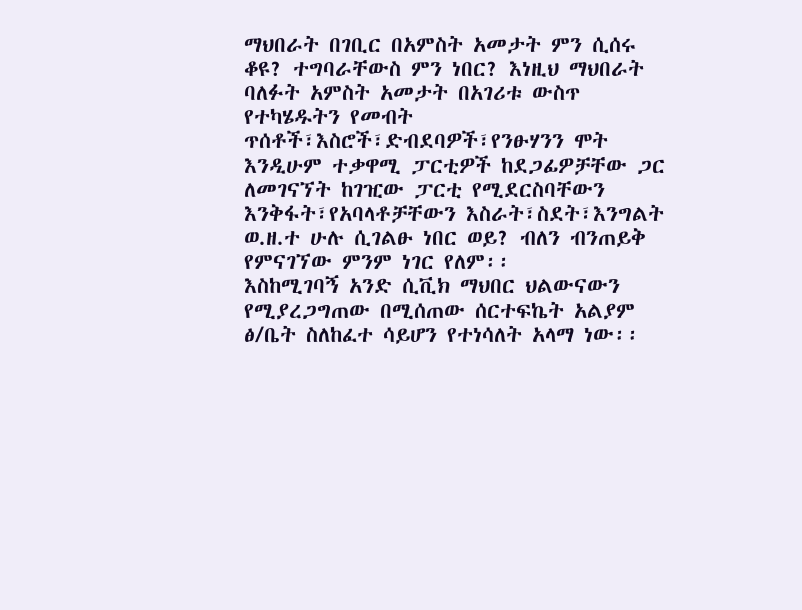ማህበራት በገቢር በአምስት አመታት ምን ሲሰሩ ቆዩ? ተግባራቸውስ ምን ነበር? እነዚህ ማህበራት ባለፉት አምስት አመታት በአገሪቱ ውስጥ የተካሄዱትን የመብት ጥሰቶች፣እስሮች፣ድብደባዎች፣የንፁሃንን ሞት እንዲሁም ተቃዋሚ ፓርቲዎች ከደጋፊዎቻቸው ጋር ለመገናኘት ከገዢው ፓርቲ የሚደርስባቸውን እንቅፋት፣የአባላቶቻቸውን እስራት፣ስደት፣እንግልት ወ.ዘ.ተ ሁሉ ሲገልፁ ነበር ወይ? ብለን ብንጠይቅ የምናገኘው ምንም ነገር የለም፡፡
እስከሚገባኝ አንድ ሲቪክ ማህበር ህልውናውን የሚያረጋግጠው በሚሰጠው ሰርተፍኬት አልያም ፅ/ቤት ስለከፈተ ሳይሆን የተነሳለት አላማ ነው፡፡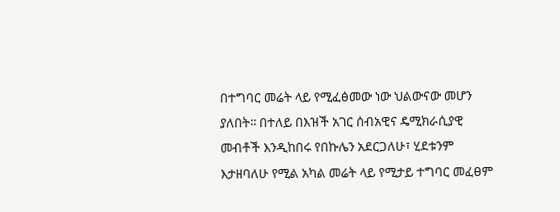በተግባር መሬት ላይ የሚፈፅመው ነው ህልውናው መሆን ያለበት፡፡ በተለይ በእዝች አገር ሰብአዊና ዴሚክራሲያዊ መብቶች እንዲከበሩ የበኩሌን አደርጋለሁ፣ ሂደቱንም እታዘባለሁ የሚል አካል መሬት ላይ የሚታይ ተግባር መፈፀም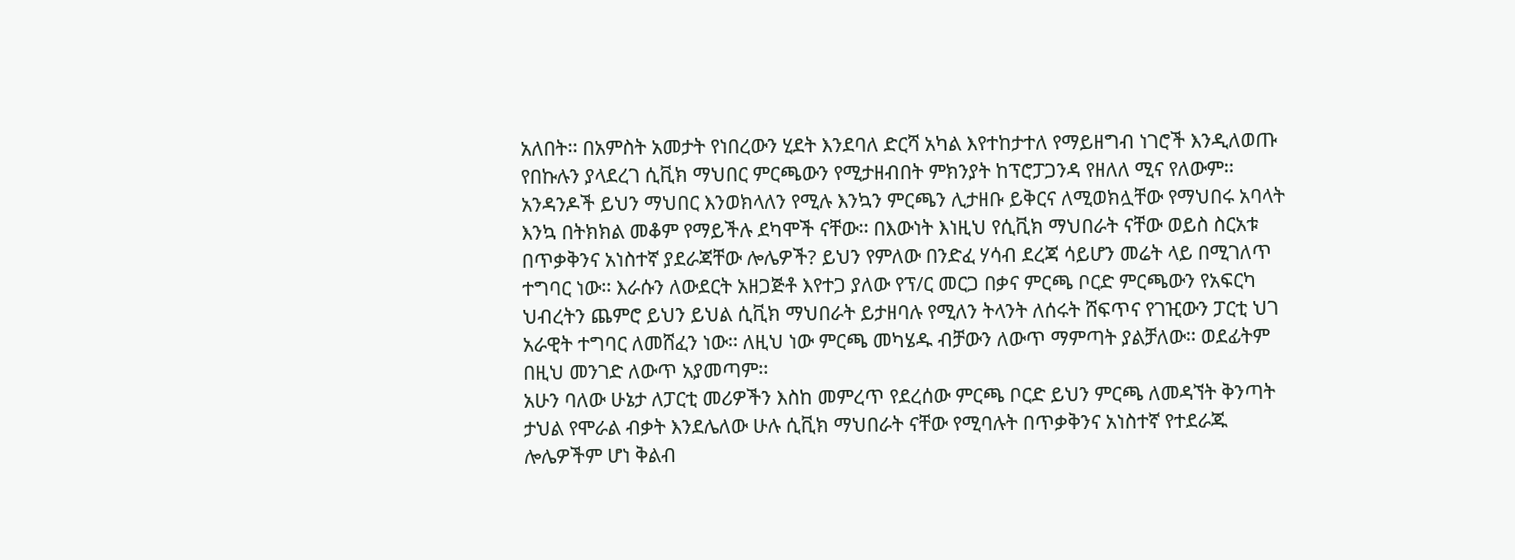አለበት፡፡ በአምስት አመታት የነበረውን ሂደት እንደባለ ድርሻ አካል እየተከታተለ የማይዘግብ ነገሮች እንዲለወጡ የበኩሉን ያላደረገ ሲቪክ ማህበር ምርጫውን የሚታዘብበት ምክንያት ከፕሮፓጋንዳ የዘለለ ሚና የለውም፡፡
አንዳንዶች ይህን ማህበር እንወክላለን የሚሉ እንኳን ምርጫን ሊታዘቡ ይቅርና ለሚወክሏቸው የማህበሩ አባላት እንኳ በትክክል መቆም የማይችሉ ደካሞች ናቸው፡፡ በእውነት እነዚህ የሲቪክ ማህበራት ናቸው ወይስ ስርአቱ በጥቃቅንና አነስተኛ ያደራጃቸው ሎሌዎች? ይህን የምለው በንድፈ ሃሳብ ደረጃ ሳይሆን መሬት ላይ በሚገለጥ ተግባር ነው፡፡ እራሱን ለውደርት አዘጋጅቶ እየተጋ ያለው የፕ/ር መርጋ በቃና ምርጫ ቦርድ ምርጫውን የአፍርካ ህብረትን ጨምሮ ይህን ይህል ሲቪክ ማህበራት ይታዘባሉ የሚለን ትላንት ለሰሩት ሸፍጥና የገዢውን ፓርቲ ህገ አራዊት ተግባር ለመሸፈን ነው፡፡ ለዚህ ነው ምርጫ መካሄዱ ብቻውን ለውጥ ማምጣት ያልቻለው፡፡ ወደፊትም በዚህ መንገድ ለውጥ አያመጣም፡፡
አሁን ባለው ሁኔታ ለፓርቲ መሪዎችን እስከ መምረጥ የደረሰው ምርጫ ቦርድ ይህን ምርጫ ለመዳኘት ቅንጣት ታህል የሞራል ብቃት እንደሌለው ሁሉ ሲቪክ ማህበራት ናቸው የሚባሉት በጥቃቅንና አነስተኛ የተደራጁ ሎሌዎችም ሆነ ቅልብ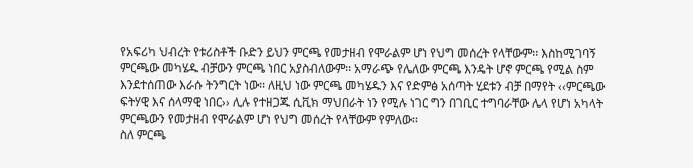የአፍሪካ ህብረት የቱሪስቶች ቡድን ይህን ምርጫ የመታዘብ የሞራልም ሆነ የህግ መሰረት የላቸውም፡፡ እስከሚገባኝ ምርጫው መካሄዱ ብቻውን ምርጫ ነበር አያስብለውም፡፡ አማራጭ የሌለው ምርጫ እንዴት ሆኖ ምርጫ የሚል ስም እንደተሰጠው እራሱ ትንግርት ነው፡፡ ለዚህ ነው ምርጫ መካሄዱን እና የድምፅ አሰጣት ሂደቱን ብቻ በማየት ‹‹ምርጫው ፍትሃዊ እና ሰላማዊ ነበር›› ሊሉ የተዘጋጁ ሲቪክ ማህበራት ነን የሚሉ ነገር ግን በገቢር ተግባራቸው ሌላ የሆነ አካላት ምርጫውን የመታዘብ የሞራልም ሆነ የህግ መሰረት የላቸውም የምለው፡፡
ስለ ምርጫ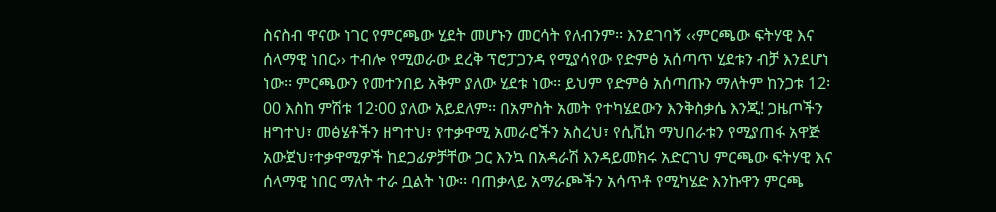ስናስብ ዋናው ነገር የምርጫው ሂደት መሆኑን መርሳት የለብንም፡፡ እንደገባኝ ‹‹ምርጫው ፍትሃዊ እና ሰላማዊ ነበር›› ተብሎ የሚወራው ደረቅ ፕሮፓጋንዳ የሚያሳየው የድምፅ አሰጣጥ ሂደቱን ብቻ እንደሆነ ነው፡፡ ምርጫውን የመተንበይ አቅም ያለው ሂደቱ ነው፡፡ ይህም የድምፅ አሰጣጡን ማለትም ከንጋቱ 12፡00 እስከ ምሽቱ 12፡00 ያለው አይደለም፡፡ በአምስት አመት የተካሄደውን እንቅስቃሴ እንጂ! ጋዜጦችን ዘግተህ፣ መፅሄቶችን ዘግተህ፣ የተቃዋሚ አመራሮችን አስረህ፣ የሲቪክ ማህበራቱን የሚያጠፋ አዋጅ አውጀህ፣ተቃዋሚዎች ከደጋፊዎቻቸው ጋር እንኳ በአዳራሽ እንዳይመክሩ አድርገህ ምርጫው ፍትሃዊ እና ሰላማዊ ነበር ማለት ተራ ቧልት ነው፡፡ ባጠቃላይ አማራጮችን አሳጥቶ የሚካሄድ እንኩዋን ምርጫ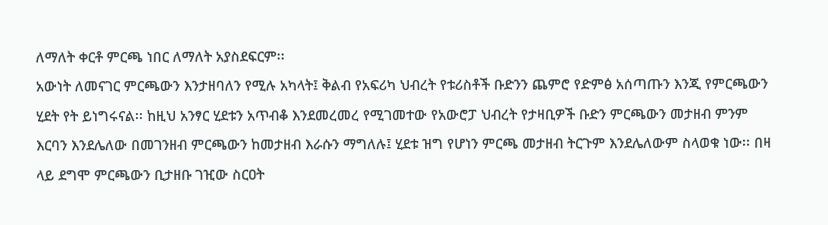ለማለት ቀርቶ ምርጫ ነበር ለማለት አያስደፍርም፡፡
አውነት ለመናገር ምርጫውን እንታዘባለን የሚሉ አካላት፤ ቅልብ የአፍሪካ ህብረት የቱሪስቶች ቡድንን ጨምሮ የድምፅ አሰጣጡን እንጂ የምርጫውን ሂደት የት ይነግሩናል፡፡ ከዚህ አንፃር ሂደቱን አጥብቆ እንደመረመረ የሚገመተው የአውሮፓ ህብረት የታዛቢዎች ቡድን ምርጫውን መታዘብ ምንም እርባን እንደሌለው በመገንዘብ ምርጫውን ከመታዘብ እራሱን ማግለሉ፤ ሂደቱ ዝግ የሆነን ምርጫ መታዘብ ትርጉም እንደሌለውም ስላወቁ ነው፡፡ በዛ ላይ ደግሞ ምርጫውን ቢታዘቡ ገዢው ስርዐት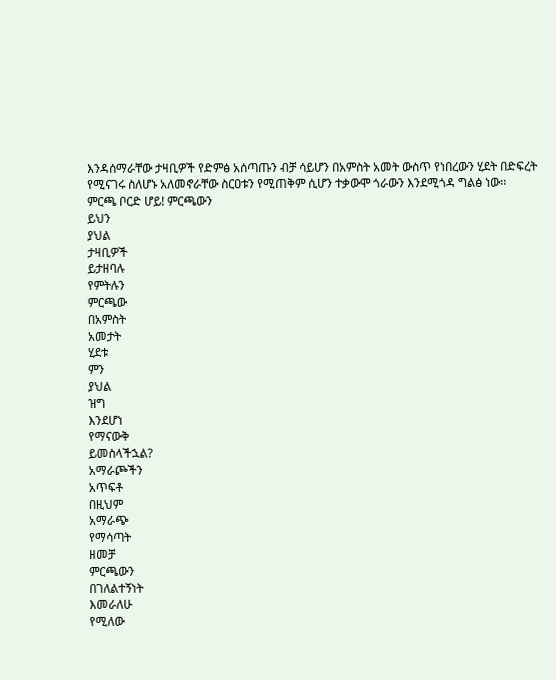እንዳሰማራቸው ታዛቢዎች የድምፅ አሰጣጡን ብቻ ሳይሆን በአምስት አመት ውስጥ የነበረውን ሂደት በድፍረት የሚናገሩ ስለሆኑ አለመኖራቸው ስርዐቱን የሚጠቅም ሲሆን ተቃውሞ ጎራውን እንደሚጎዳ ግልፅ ነው፡፡
ምርጫ ቦርድ ሆይ! ምርጫውን
ይህን
ያህል
ታዛቢዎች
ይታዘባሉ
የምትሉን
ምርጫው
በአምስት
አመታት
ሂደቱ
ምን
ያህል
ዝግ
እንደሆነ
የማናውቅ
ይመስላችኋል?
አማራጮችን
አጥፍቶ
በዚህም
አማራጭ
የማሳጣት
ዘመቻ
ምርጫውን
በገለልተኝነት
እመራለሁ
የሚለው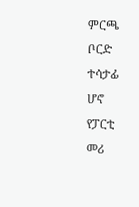ምርጫ
ቦርድ
ተሳታፊ
ሆኖ
የፓርቲ
መሪ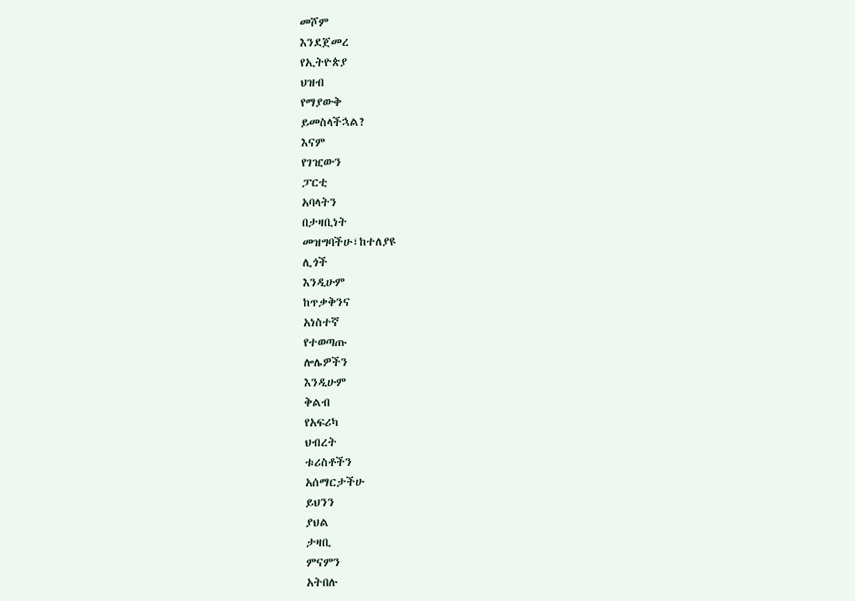መሾም
እንደጀመረ
የኢትዮጵያ
ህዝብ
የማያውቅ
ይመስላችኋል?
እናም
የገዢውን
ፓርቲ
አባላትን
በታዛቢነት
መዝግባችሁ፣ከተለያዩ
ሊጎች
እንዲሁም
ከጥቃቅንና
አነስተኛ
የተወጣጡ
ሎሌዎችን
እንዲሁም
ቅልብ
የአፍሪካ
ህብረት
ቱሪስቶችን
አሰማርታችሁ
ይህንን
ያህል
ታዛቢ
ምናምን
አትበሉ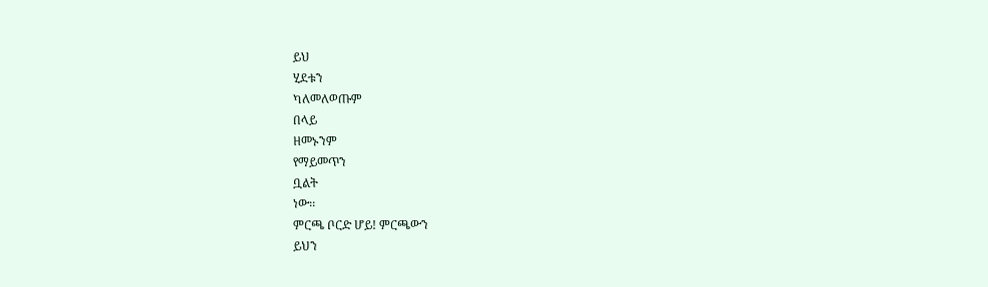ይህ
ሂደቱን
ካለመለወጡም
በላይ
ዘመኑንም
የማይመጥን
ቧልት
ነው፡፡
ምርጫ ቦርድ ሆይ! ምርጫውን
ይህን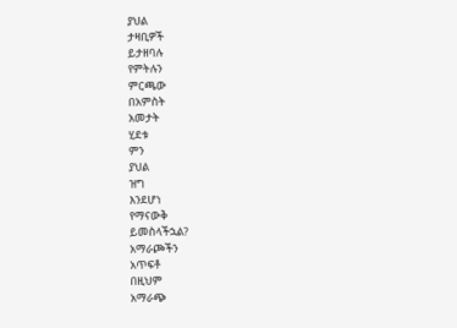ያህል
ታዛቢዎች
ይታዘባሉ
የምትሉን
ምርጫው
በአምስት
አመታት
ሂደቱ
ምን
ያህል
ዝግ
እንደሆነ
የማናውቅ
ይመስላችኋል?
አማራጮችን
አጥፍቶ
በዚህም
አማራጭ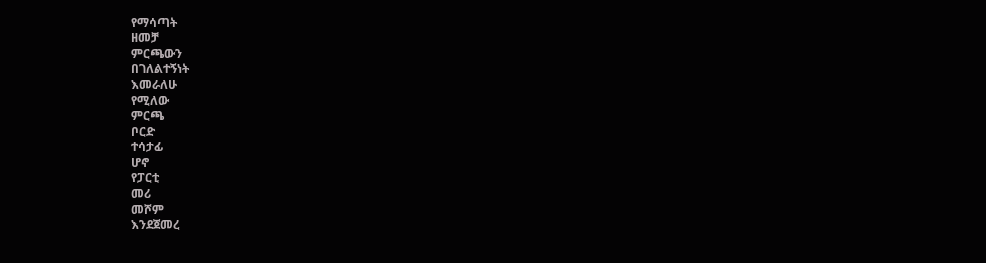የማሳጣት
ዘመቻ
ምርጫውን
በገለልተኝነት
እመራለሁ
የሚለው
ምርጫ
ቦርድ
ተሳታፊ
ሆኖ
የፓርቲ
መሪ
መሾም
እንደጀመረ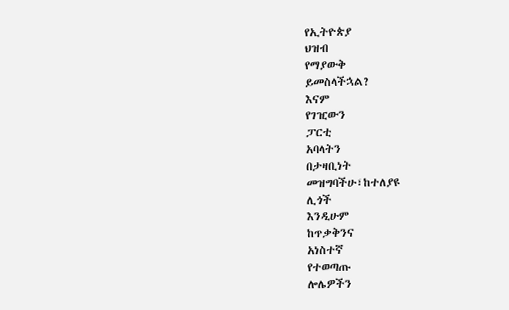የኢትዮጵያ
ህዝብ
የማያውቅ
ይመስላችኋል?
እናም
የገዢውን
ፓርቲ
አባላትን
በታዛቢነት
መዝግባችሁ፣ከተለያዩ
ሊጎች
እንዲሁም
ከጥቃቅንና
አነስተኛ
የተወጣጡ
ሎሌዎችን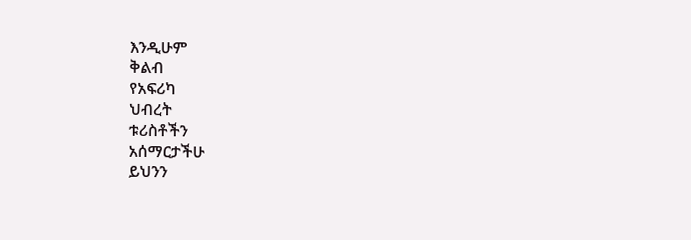እንዲሁም
ቅልብ
የአፍሪካ
ህብረት
ቱሪስቶችን
አሰማርታችሁ
ይህንን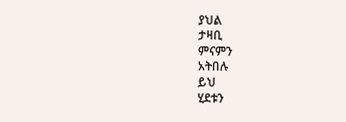ያህል
ታዛቢ
ምናምን
አትበሉ
ይህ
ሂደቱን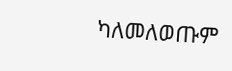ካለመለወጡም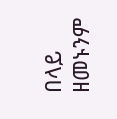በላይ
ዘመኑንም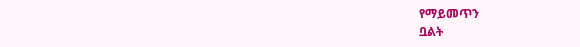የማይመጥን
ቧልት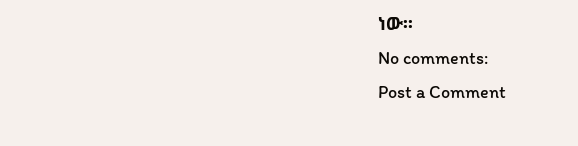ነው፡፡
No comments:
Post a Comment